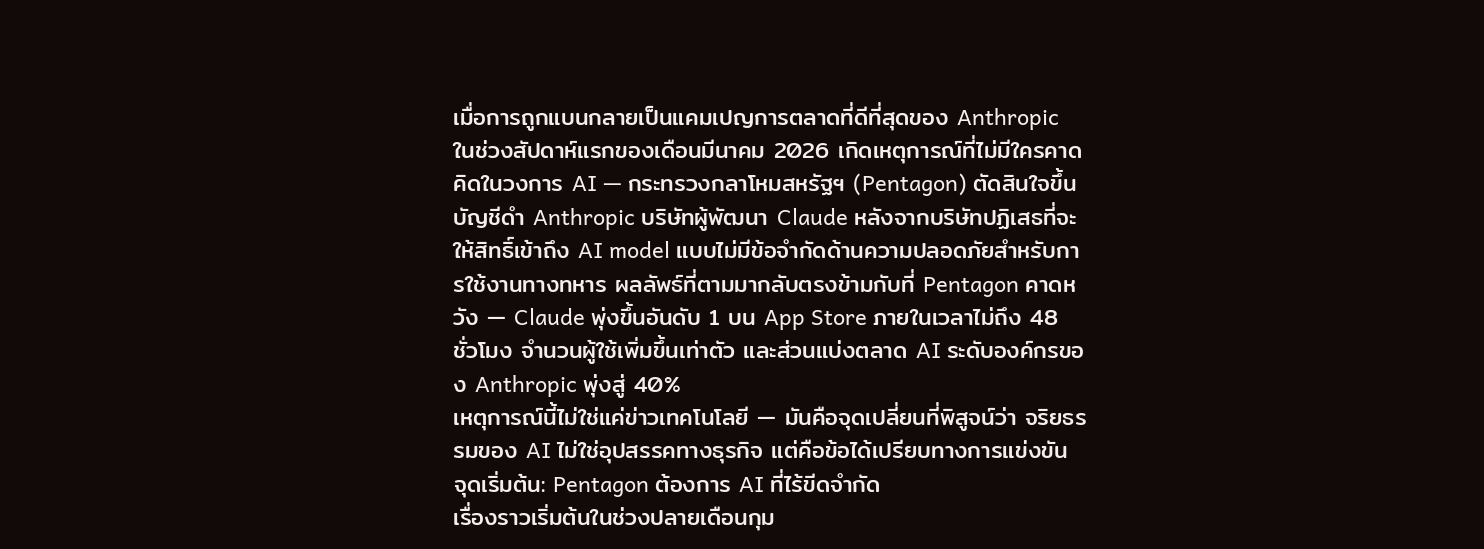เมื่อการถูกแบนกลายเป็นแคมเปญการตลาดที่ดีที่สุดของ Anthropic
ในช่วงสัปดาห์แรกของเดือนมีนาคม 2026 เกิดเหตุการณ์ที่ไม่มีใครคาดคิดในวงการ AI — กระทรวงกลาโหมสหรัฐฯ (Pentagon) ตัดสินใจขึ้นบัญชีดำ Anthropic บริษัทผู้พัฒนา Claude หลังจากบริษัทปฏิเสธที่จะให้สิทธิ์เข้าถึง AI model แบบไม่มีข้อจำกัดด้านความปลอดภัยสำหรับการใช้งานทางทหาร ผลลัพธ์ที่ตามมากลับตรงข้ามกับที่ Pentagon คาดหวัง — Claude พุ่งขึ้นอันดับ 1 บน App Store ภายในเวลาไม่ถึง 48 ชั่วโมง จำนวนผู้ใช้เพิ่มขึ้นเท่าตัว และส่วนแบ่งตลาด AI ระดับองค์กรของ Anthropic พุ่งสู่ 40%
เหตุการณ์นี้ไม่ใช่แค่ข่าวเทคโนโลยี — มันคือจุดเปลี่ยนที่พิสูจน์ว่า จริยธรรมของ AI ไม่ใช่อุปสรรคทางธุรกิจ แต่คือข้อได้เปรียบทางการแข่งขัน
จุดเริ่มต้น: Pentagon ต้องการ AI ที่ไร้ขีดจำกัด
เรื่องราวเริ่มต้นในช่วงปลายเดือนกุม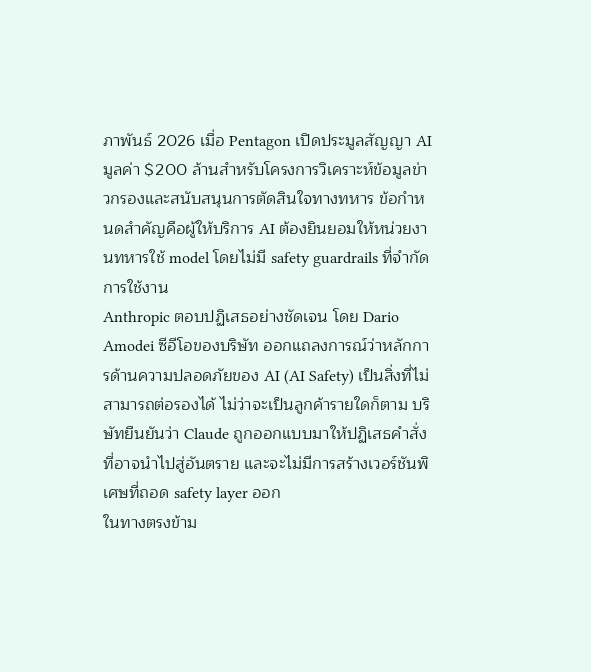ภาพันธ์ 2026 เมื่อ Pentagon เปิดประมูลสัญญา AI มูลค่า $200 ล้านสำหรับโครงการวิเคราะห์ข้อมูลข่าวกรองและสนับสนุนการตัดสินใจทางทหาร ข้อกำหนดสำคัญคือผู้ให้บริการ AI ต้องยินยอมให้หน่วยงานทหารใช้ model โดยไม่มี safety guardrails ที่จำกัดการใช้งาน
Anthropic ตอบปฏิเสธอย่างชัดเจน โดย Dario Amodei ซีอีโอของบริษัท ออกแถลงการณ์ว่าหลักการด้านความปลอดภัยของ AI (AI Safety) เป็นสิ่งที่ไม่สามารถต่อรองได้ ไม่ว่าจะเป็นลูกค้ารายใดก็ตาม บริษัทยืนยันว่า Claude ถูกออกแบบมาให้ปฏิเสธคำสั่งที่อาจนำไปสู่อันตราย และจะไม่มีการสร้างเวอร์ชันพิเศษที่ถอด safety layer ออก
ในทางตรงข้าม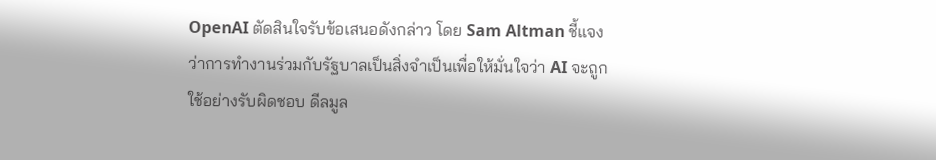OpenAI ตัดสินใจรับข้อเสนอดังกล่าว โดย Sam Altman ชี้แจงว่าการทำงานร่วมกับรัฐบาลเป็นสิ่งจำเป็นเพื่อให้มั่นใจว่า AI จะถูกใช้อย่างรับผิดชอบ ดีลมูล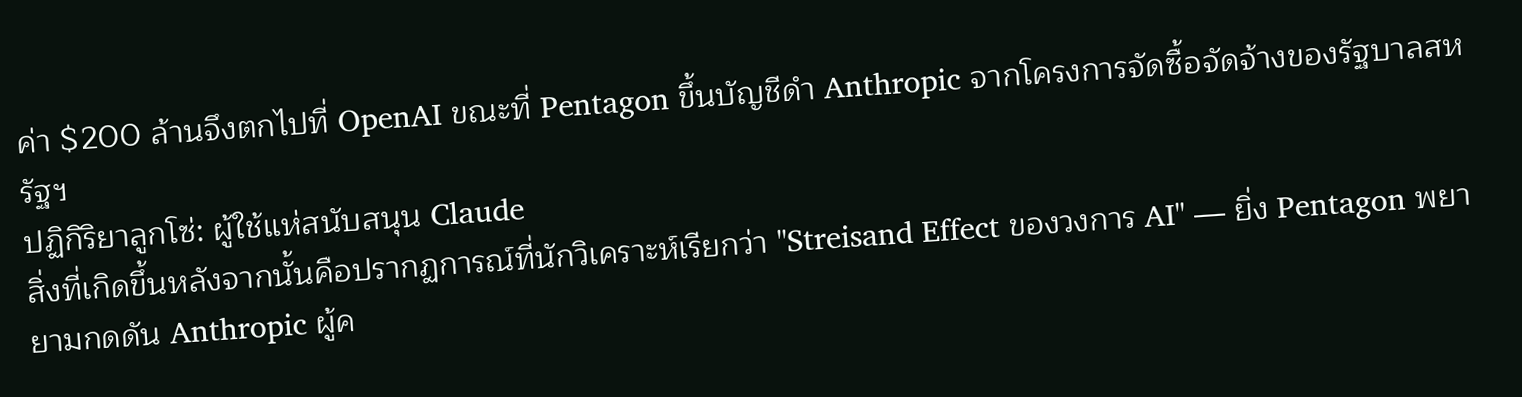ค่า $200 ล้านจึงตกไปที่ OpenAI ขณะที่ Pentagon ขึ้นบัญชีดำ Anthropic จากโครงการจัดซื้อจัดจ้างของรัฐบาลสหรัฐฯ
ปฏิกิริยาลูกโซ่: ผู้ใช้แห่สนับสนุน Claude
สิ่งที่เกิดขึ้นหลังจากนั้นคือปรากฏการณ์ที่นักวิเคราะห์เรียกว่า "Streisand Effect ของวงการ AI" — ยิ่ง Pentagon พยายามกดดัน Anthropic ผู้ค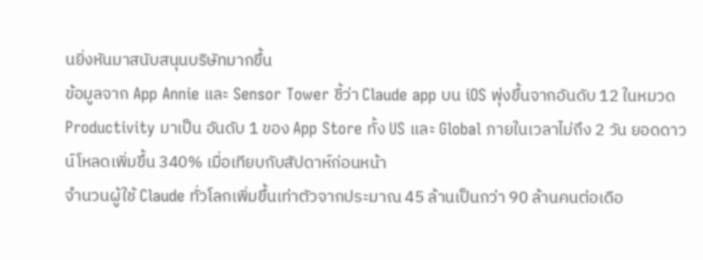นยิ่งหันมาสนับสนุนบริษัทมากขึ้น
ข้อมูลจาก App Annie และ Sensor Tower ชี้ว่า Claude app บน iOS พุ่งขึ้นจากอันดับ 12 ในหมวด Productivity มาเป็น อันดับ 1 ของ App Store ทั้ง US และ Global ภายในเวลาไม่ถึง 2 วัน ยอดดาวน์โหลดเพิ่มขึ้น 340% เมื่อเทียบกับสัปดาห์ก่อนหน้า
จำนวนผู้ใช้ Claude ทั่วโลกเพิ่มขึ้นเท่าตัวจากประมาณ 45 ล้านเป็นกว่า 90 ล้านคนต่อเดือ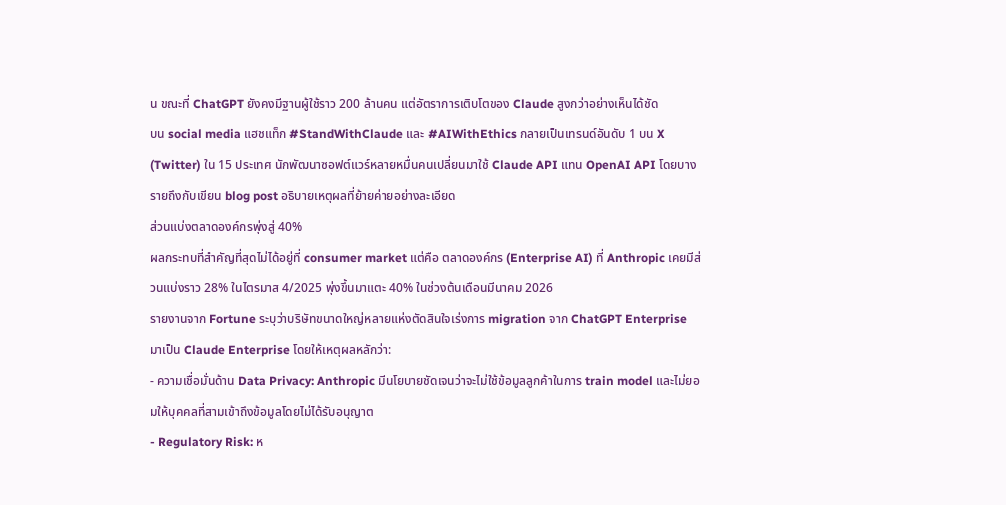น ขณะที่ ChatGPT ยังคงมีฐานผู้ใช้ราว 200 ล้านคน แต่อัตราการเติบโตของ Claude สูงกว่าอย่างเห็นได้ชัด
บน social media แฮชแท็ก #StandWithClaude และ #AIWithEthics กลายเป็นเทรนด์อันดับ 1 บน X (Twitter) ใน 15 ประเทศ นักพัฒนาซอฟต์แวร์หลายหมื่นคนเปลี่ยนมาใช้ Claude API แทน OpenAI API โดยบางรายถึงกับเขียน blog post อธิบายเหตุผลที่ย้ายค่ายอย่างละเอียด
ส่วนแบ่งตลาดองค์กรพุ่งสู่ 40%
ผลกระทบที่สำคัญที่สุดไม่ได้อยู่ที่ consumer market แต่คือ ตลาดองค์กร (Enterprise AI) ที่ Anthropic เคยมีส่วนแบ่งราว 28% ในไตรมาส 4/2025 พุ่งขึ้นมาแตะ 40% ในช่วงต้นเดือนมีนาคม 2026
รายงานจาก Fortune ระบุว่าบริษัทขนาดใหญ่หลายแห่งตัดสินใจเร่งการ migration จาก ChatGPT Enterprise มาเป็น Claude Enterprise โดยให้เหตุผลหลักว่า:
- ความเชื่อมั่นด้าน Data Privacy: Anthropic มีนโยบายชัดเจนว่าจะไม่ใช้ข้อมูลลูกค้าในการ train model และไม่ยอมให้บุคคลที่สามเข้าถึงข้อมูลโดยไม่ได้รับอนุญาต
- Regulatory Risk: ห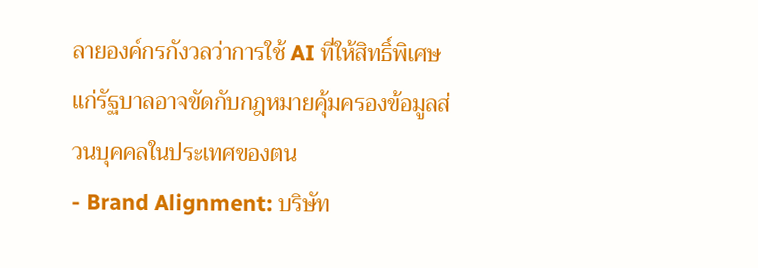ลายองค์กรกังวลว่าการใช้ AI ที่ให้สิทธิ์พิเศษแก่รัฐบาลอาจขัดกับกฎหมายคุ้มครองข้อมูลส่วนบุคคลในประเทศของตน
- Brand Alignment: บริษัท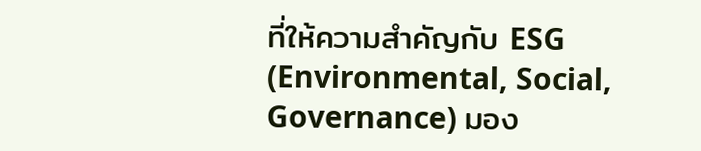ที่ให้ความสำคัญกับ ESG (Environmental, Social, Governance) มอง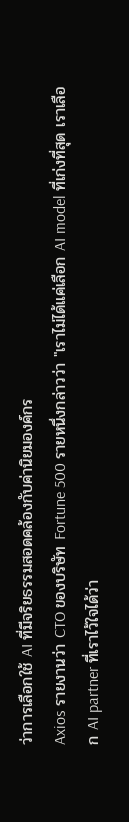ว่าการเลือกใช้ AI ที่มีจริยธรรมสอดคล้องกับค่านิยมองค์กร
Axios รายงานว่า CTO ของบริษัท Fortune 500 รายหนึ่งกล่าวว่า "เราไม่ได้แค่เลือก AI model ที่เก่งที่สุด เราเลือก AI partner ที่เราไว้ใจได้ว่า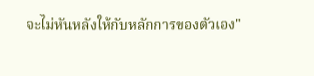จะไม่หันหลังให้กับหลักการของตัวเอง"